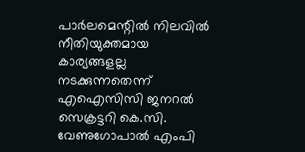പാർലമെന്റിൽ നിലവിൽ നീതിയുക്തമായ കാര്യങ്ങളല്ല നടക്കുന്നതെന്ന് എഐസിസി ജനറൽ സെക്രട്ടറി കെ.സി. വേണുഗോപാൽ എംപി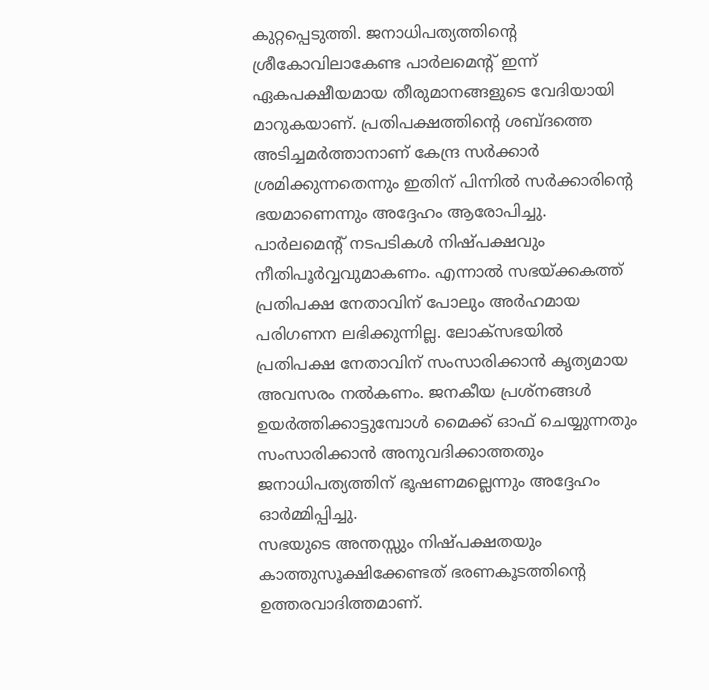കുറ്റപ്പെടുത്തി. ജനാധിപത്യത്തിന്റെ ശ്രീകോവിലാകേണ്ട പാർലമെന്റ് ഇന്ന് ഏകപക്ഷീയമായ തീരുമാനങ്ങളുടെ വേദിയായി മാറുകയാണ്. പ്രതിപക്ഷത്തിന്റെ ശബ്ദത്തെ അടിച്ചമർത്താനാണ് കേന്ദ്ര സർക്കാർ ശ്രമിക്കുന്നതെന്നും ഇതിന് പിന്നിൽ സർക്കാരിന്റെ ഭയമാണെന്നും അദ്ദേഹം ആരോപിച്ചു.
പാർലമെന്റ് നടപടികൾ നിഷ്പക്ഷവും നീതിപൂർവ്വവുമാകണം. എന്നാൽ സഭയ്ക്കകത്ത് പ്രതിപക്ഷ നേതാവിന് പോലും അർഹമായ പരിഗണന ലഭിക്കുന്നില്ല. ലോക്സഭയിൽ പ്രതിപക്ഷ നേതാവിന് സംസാരിക്കാൻ കൃത്യമായ അവസരം നൽകണം. ജനകീയ പ്രശ്നങ്ങൾ ഉയർത്തിക്കാട്ടുമ്പോൾ മൈക്ക് ഓഫ് ചെയ്യുന്നതും സംസാരിക്കാൻ അനുവദിക്കാത്തതും ജനാധിപത്യത്തിന് ഭൂഷണമല്ലെന്നും അദ്ദേഹം ഓർമ്മിപ്പിച്ചു.
സഭയുടെ അന്തസ്സും നിഷ്പക്ഷതയും കാത്തുസൂക്ഷിക്കേണ്ടത് ഭരണകൂടത്തിന്റെ ഉത്തരവാദിത്തമാണ്.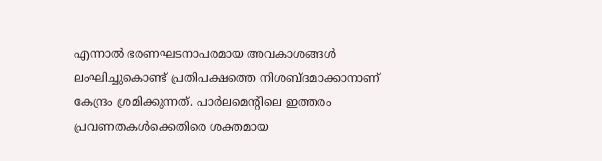എന്നാൽ ഭരണഘടനാപരമായ അവകാശങ്ങൾ ലംഘിച്ചുകൊണ്ട് പ്രതിപക്ഷത്തെ നിശബ്ദമാക്കാനാണ് കേന്ദ്രം ശ്രമിക്കുന്നത്. പാർലമെന്റിലെ ഇത്തരം പ്രവണതകൾക്കെതിരെ ശക്തമായ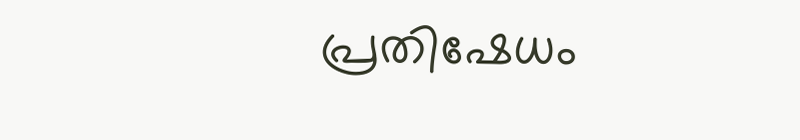പ്രതിഷേധം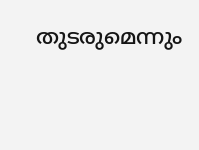തുടരുമെന്നും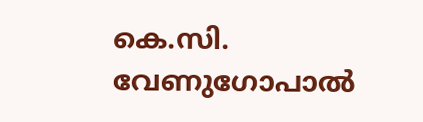കെ.സി. വേണുഗോപാൽ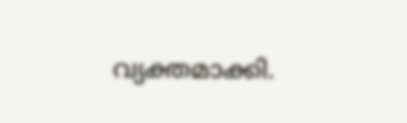വ്യക്തമാക്കി.